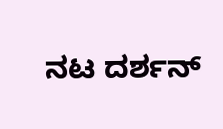ನಟ ದರ್ಶನ್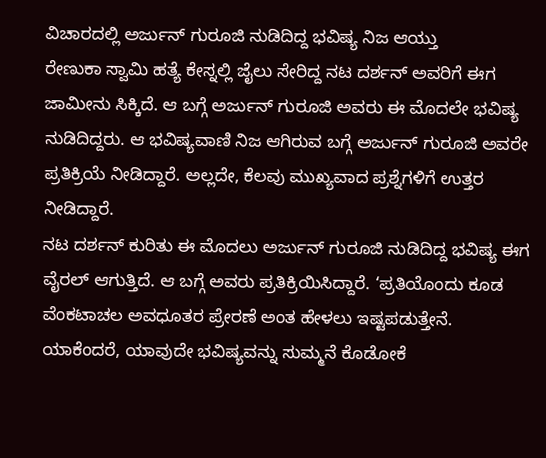ವಿಚಾರದಲ್ಲಿ ಅರ್ಜುನ್ ಗುರೂಜಿ ನುಡಿದಿದ್ದ ಭವಿಷ್ಯ ನಿಜ ಆಯ್ತು
ರೇಣುಕಾ ಸ್ವಾಮಿ ಹತ್ಯೆ ಕೇಸ್ನಲ್ಲಿ ಜೈಲು ಸೇರಿದ್ದ ನಟ ದರ್ಶನ್ ಅವರಿಗೆ ಈಗ ಜಾಮೀನು ಸಿಕ್ಕಿದೆ. ಆ ಬಗ್ಗೆ ಅರ್ಜುನ್ ಗುರೂಜಿ ಅವರು ಈ ಮೊದಲೇ ಭವಿಷ್ಯ ನುಡಿದಿದ್ದರು. ಆ ಭವಿಷ್ಯವಾಣಿ ನಿಜ ಆಗಿರುವ ಬಗ್ಗೆ ಅರ್ಜುನ್ ಗುರೂಜಿ ಅವರೇ ಪ್ರತಿಕ್ರಿಯೆ ನೀಡಿದ್ದಾರೆ. ಅಲ್ಲದೇ, ಕೆಲವು ಮುಖ್ಯವಾದ ಪ್ರಶ್ನೆಗಳಿಗೆ ಉತ್ತರ ನೀಡಿದ್ದಾರೆ.
ನಟ ದರ್ಶನ್ ಕುರಿತು ಈ ಮೊದಲು ಅರ್ಜುನ್ ಗುರೂಜಿ ನುಡಿದಿದ್ದ ಭವಿಷ್ಯ ಈಗ ವೈರಲ್ ಆಗುತ್ತಿದೆ. ಆ ಬಗ್ಗೆ ಅವರು ಪ್ರತಿಕ್ರಿಯಿಸಿದ್ದಾರೆ. ‘ಪ್ರತಿಯೊಂದು ಕೂಡ ವೆಂಕಟಾಚಲ ಅವಧೂತರ ಪ್ರೇರಣೆ ಅಂತ ಹೇಳಲು ಇಷ್ಟಪಡುತ್ತೇನೆ. ಯಾಕೆಂದರೆ, ಯಾವುದೇ ಭವಿಷ್ಯವನ್ನು ಸುಮ್ಮನೆ ಕೊಡೋಕೆ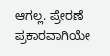ಆಗಲ್ಲ. ಪ್ರೇರಣೆ ಪ್ರಕಾರವಾಗಿಯೇ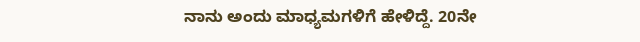ನಾನು ಅಂದು ಮಾಧ್ಯಮಗಳಿಗೆ ಹೇಳಿದ್ದೆ. 20ನೇ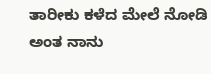ತಾರೀಕು ಕಳೆದ ಮೇಲೆ ನೋಡಿ ಅಂತ ನಾನು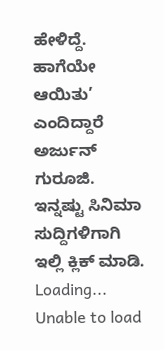ಹೇಳಿದ್ದೆ. ಹಾಗೆಯೇ ಆಯಿತು’ ಎಂದಿದ್ದಾರೆ ಅರ್ಜುನ್ ಗುರೂಜಿ.
ಇನ್ನಷ್ಟು ಸಿನಿಮಾ ಸುದ್ದಿಗಳಿಗಾಗಿ ಇಲ್ಲಿ ಕ್ಲಿಕ್ ಮಾಡಿ.
Loading...
Unable to load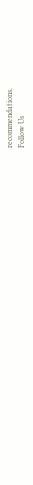recommendations.
Follow Us